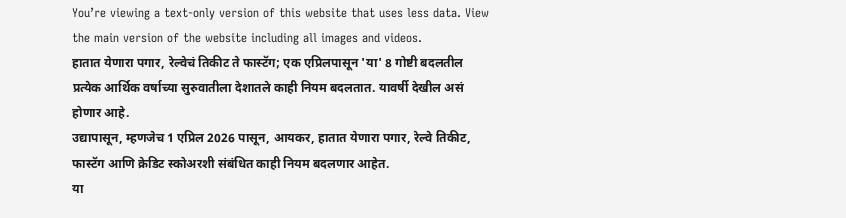You’re viewing a text-only version of this website that uses less data. View the main version of the website including all images and videos.
हातात येणारा पगार, रेल्वेचं तिकीट ते फास्टॅग; एक एप्रिलपासून 'या' 8 गोष्टी बदलतील
प्रत्येक आर्थिक वर्षाच्या सुरुवातीला देशातले काही नियम बदलतात. यावर्षी देखील असं होणार आहे.
उद्यापासून, म्हणजेच 1 एप्रिल 2026 पासून, आयकर, हातात येणारा पगार, रेल्वे तिकीट, फास्टॅग आणि क्रेडिट स्कोअरशी संबंधित काही नियम बदलणार आहेत.
या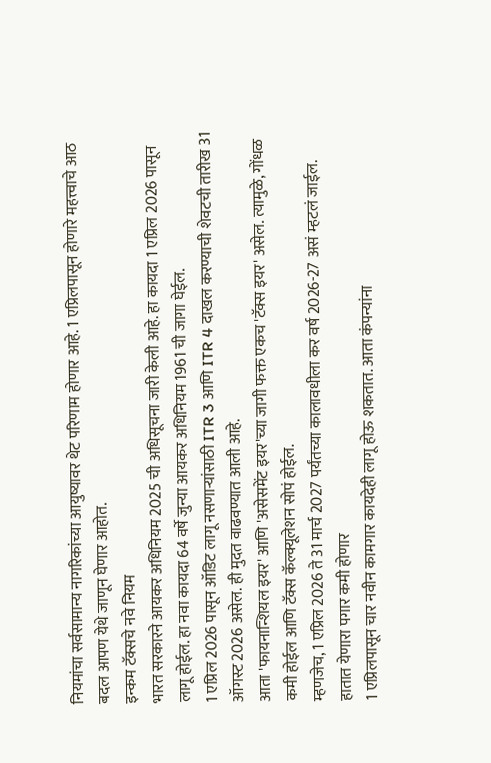नियमांचा सर्वसामान्य नागरिकांच्या आयुष्यावर थेट परिणाम होणार आहे. 1 एप्रिलपासून होणारे महत्त्वाचे आठ बदल आपण येथे जाणून घेणार आहोत.
इन्कम टॅक्सचे नवे नियम
भारत सरकारने आयकर अधिनियम 2025 ची अधिसूचना जारी केली आहे. हा कायदा 1 एप्रिल 2026 पासून लागू होईल. हा नवा कायदा 64 वर्षे जुन्या आयकर अधिनियम 1961 ची जागा घेईल.
1 एप्रिल 2026 पासून ऑडिट लागू नसणाऱ्यांसाठी ITR 3 आणि ITR 4 दाखल करण्याची शेवटची तारीख 31 ऑगस्ट 2026 असेल. ही मुदत वाढवण्यात आली आहे.
आता 'फायनान्शियल इयर' आणि 'असेसमेंट इयर'च्या जागी फक्त एकच 'टॅक्स इयर' असेल. त्यामुळे, गोंधळ कमी होईल आणि टॅक्स कॅल्क्यूलेशन सोपं होईल.
म्हणजेच, 1 एप्रिल 2026 ते 31 मार्च 2027 पर्यंतच्या कालावधीला कर वर्ष 2026-27 असं म्हटलं जाईल.
हातात येणारा पगार कमी होणार
1 एप्रिलपासून चार नवीन कामगार कायदेही लागू होऊ शकतात. आता कंपन्यांना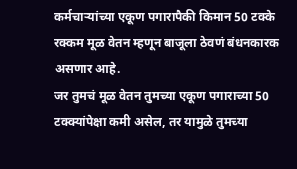कर्मचाऱ्यांच्या एकूण पगारापैकी किमान 50 टक्के रक्कम मूळ वेतन म्हणून बाजूला ठेवणं बंधनकारक असणार आहे.
जर तुमचं मूळ वेतन तुमच्या एकूण पगाराच्या 50 टक्क्यांपेक्षा कमी असेल, तर यामुळे तुमच्या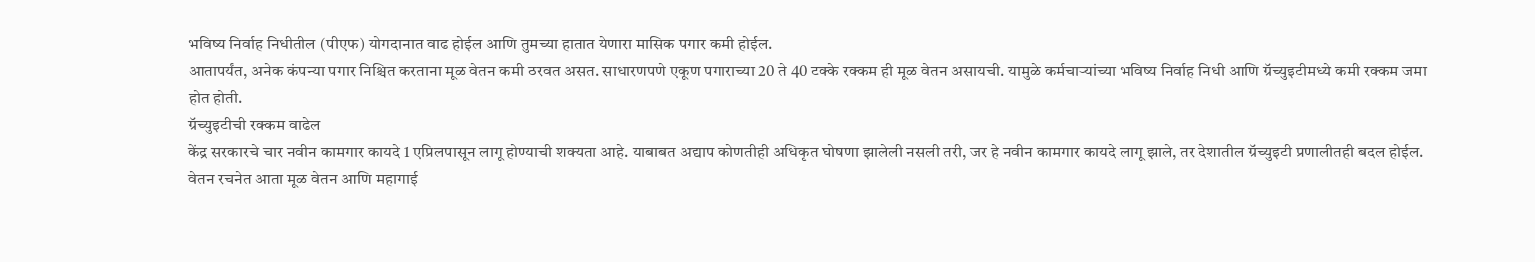भविष्य निर्वाह निधीतील (पीएफ) योगदानात वाढ होईल आणि तुमच्या हातात येणारा मासिक पगार कमी होईल.
आतापर्यंत, अनेक कंपन्या पगार निश्चित करताना मूळ वेतन कमी ठरवत असत. साधारणपणे एकूण पगाराच्या 20 ते 40 टक्के रक्कम ही मूळ वेतन असायची. यामुळे कर्मचाऱ्यांच्या भविष्य निर्वाह निधी आणि ग्रॅच्युइटीमध्ये कमी रक्कम जमा होत होती.
ग्रॅच्युइटीची रक्कम वाढेल
केंद्र सरकारचे चार नवीन कामगार कायदे 1 एप्रिलपासून लागू होण्याची शक्यता आहे. याबाबत अद्याप कोणतीही अधिकृत घोषणा झालेली नसली तरी, जर हे नवीन कामगार कायदे लागू झाले, तर देशातील ग्रॅच्युइटी प्रणालीतही बदल होईल.
वेतन रचनेत आता मूळ वेतन आणि महागाई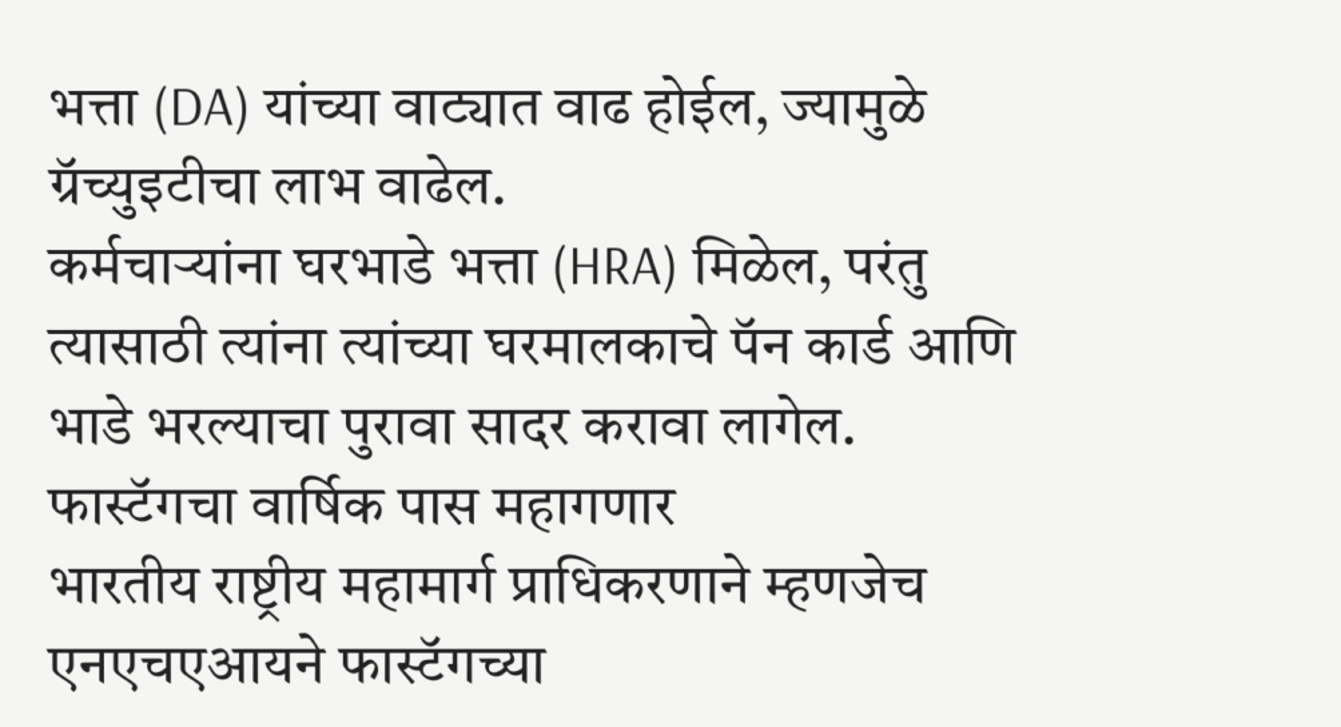भत्ता (DA) यांच्या वाट्यात वाढ होईल, ज्यामुळे ग्रॅच्युइटीचा लाभ वाढेल.
कर्मचाऱ्यांना घरभाडे भत्ता (HRA) मिळेल, परंतु त्यासाठी त्यांना त्यांच्या घरमालकाचे पॅन कार्ड आणि भाडे भरल्याचा पुरावा सादर करावा लागेल.
फास्टॅगचा वार्षिक पास महागणार
भारतीय राष्ट्रीय महामार्ग प्राधिकरणाने म्हणजेच एनएचएआयने फास्टॅगच्या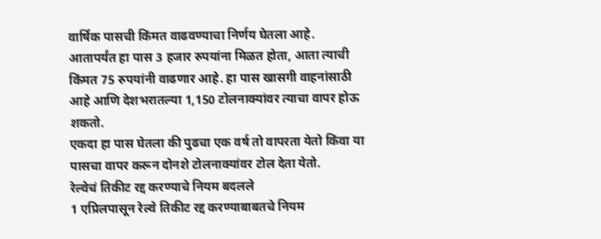वार्षिक पासची किंमत वाढवण्याचा निर्णय घेतला आहे.
आतापर्यंत हा पास 3 हजार रुपयांना मिळत होता, आता त्याची किंमत 75 रुपयांनी वाढणार आहे. हा पास खासगी वाहनांसाठी आहे आणि देशभरातल्या 1,150 टोलनाक्यांवर त्याचा वापर होऊ शकतो.
एकदा हा पास घेतला की पुढचा एक वर्ष तो वापरता येतो किंवा या पासचा वापर करून दोनशे टोलनाक्यांवर टोल देता येतो.
रेल्वेचं तिकीट रद्द करण्याचे नियम बदलले
1 एप्रिलपासून रेल्वे तिकीट रद्द करण्याबाबतचे नियम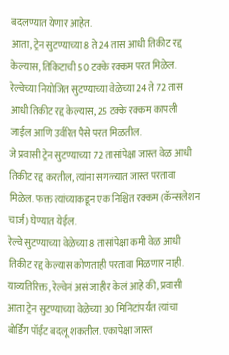बदलण्यात येणार आहेत.
आता, ट्रेन सुटण्याच्या 8 ते 24 तास आधी तिकीट रद्द केल्यास, तिकिटाची 50 टक्के रक्कम परत मिळेल.
रेल्वेच्या नियोजित सुटण्याच्या वेळेच्या 24 ते 72 तास आधी तिकीट रद्द केल्यास, 25 टक्के रक्कम कापली जाईल आणि उर्वरित पैसे परत मिळतील.
जे प्रवासी ट्रेन सुटण्याच्या 72 तासांपेक्षा जास्त वेळ आधी तिकीट रद्द करतील, त्यांना सगळ्यात जास्त परतावा मिळेल. फक्त त्यांच्याकडून एक निश्चित रक्कम (कॅन्सलेशन चार्ज) घेण्यात येईल.
रेल्वे सुटण्याच्या वेळेच्या 8 तासांपेक्षा कमी वेळ आधी तिकीट रद्द केल्यास कोणताही परतावा मिळणार नाही.
याव्यतिरिक्त, रेल्वेनं असं जाहीर केलं आहे की, प्रवासी आता ट्रेन सुटण्याच्या वेळेच्या 30 मिनिटांपर्यंत त्यांचा बोर्डिंग पॉईंट बदलू शकतील. एकापेक्षा जास्त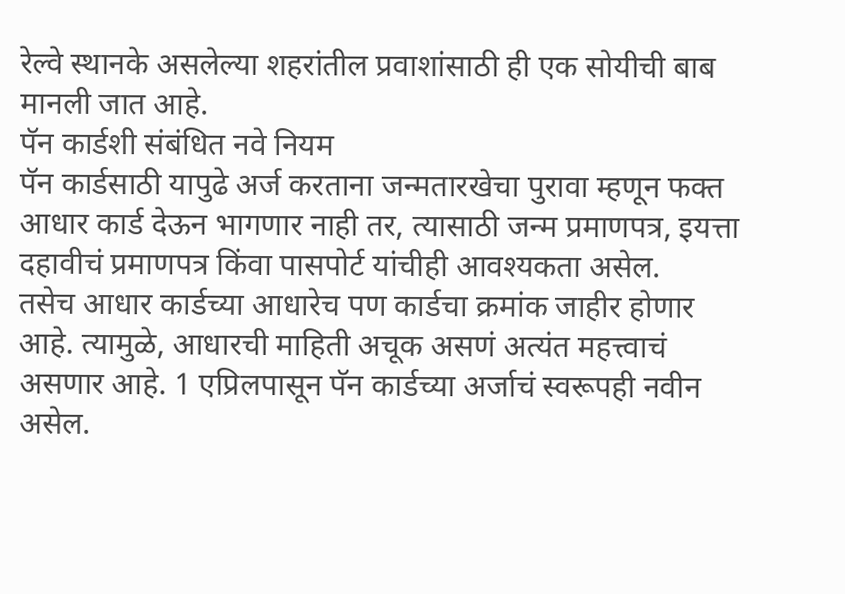रेल्वे स्थानके असलेल्या शहरांतील प्रवाशांसाठी ही एक सोयीची बाब मानली जात आहे.
पॅन कार्डशी संबंधित नवे नियम
पॅन कार्डसाठी यापुढे अर्ज करताना जन्मतारखेचा पुरावा म्हणून फक्त आधार कार्ड देऊन भागणार नाही तर, त्यासाठी जन्म प्रमाणपत्र, इयत्ता दहावीचं प्रमाणपत्र किंवा पासपोर्ट यांचीही आवश्यकता असेल.
तसेच आधार कार्डच्या आधारेच पण कार्डचा क्रमांक जाहीर होणार आहे. त्यामुळे, आधारची माहिती अचूक असणं अत्यंत महत्त्वाचं असणार आहे. 1 एप्रिलपासून पॅन कार्डच्या अर्जाचं स्वरूपही नवीन असेल.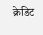क्रेडिट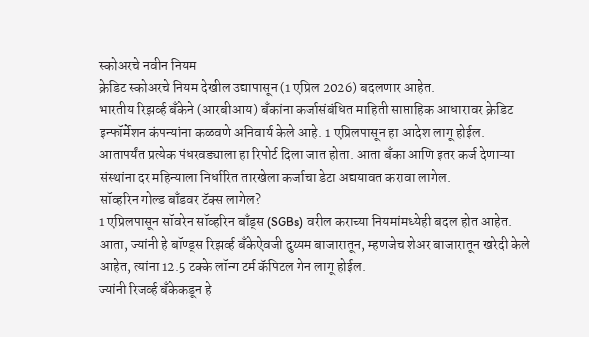स्कोअरचे नवीन नियम
क्रेडिट स्कोअरचे नियम देखील उद्यापासून (1 एप्रिल 2026) बदलणार आहेत.
भारतीय रिझर्व्ह बँकेने (आरबीआय) बँकांना कर्जासंबंधित माहिती साप्ताहिक आधारावर क्रेडिट इन्फॉर्मेशन कंपन्यांना कळवणे अनिवार्य केले आहे. 1 एप्रिलपासून हा आदेश लागू होईल.
आतापर्यंत प्रत्येक पंधरवड्याला हा रिपोर्ट दिला जात होता. आता बँका आणि इतर कर्ज देणाऱ्या संस्थांना दर महिन्याला निर्धारित तारखेला कर्जाचा डेटा अद्ययावत करावा लागेल.
सॉव्हरिन गोल्ड बाँडवर टॅक्स लागेल?
1 एप्रिलपासून सॉवरेन सॉव्हरिन बाँड्स (SGBs) वरील कराच्या नियमांमध्येही बदल होत आहेत.
आता, ज्यांनी हे बॉण्ड्स रिझर्व्ह बँकेऐवजी दुय्यम बाजारातून, म्हणजेच शेअर बाजारातून खरेदी केले आहेत, त्यांना 12.5 टक्के लॉन्ग टर्म कॅपिटल गेन लागू होईल.
ज्यांनी रिजर्व्ह बँकेकडून हे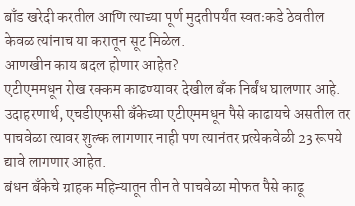बाँड खरेदी करतील आणि त्याच्या पूर्ण मुदतीपर्यंत स्वतःकडे ठेवतील केवळ त्यांनाच या करातून सूट मिळेल.
आणखीन काय बदल होणार आहेत?
एटीएममधून रोख रक्कम काढण्यावर देखील बँक निर्बंध घालणार आहे. उदाहरणार्थ, एचडीएफसी बँकेच्या एटीएममधून पैसे काढायचे असतील तर पाचवेळा त्यावर शुल्क लागणार नाही पण त्यानंतर प्रत्येकवेळी 23 रूपये द्यावे लागणार आहेत.
बंधन बँकेचे ग्राहक महिन्यातून तीन ते पाचवेळा मोफत पैसे काढू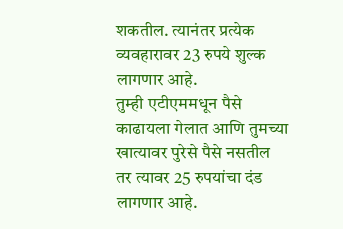शकतील. त्यानंतर प्रत्येक व्यवहारावर 23 रुपये शुल्क लागणार आहे.
तुम्ही एटीएममधून पैसे काढायला गेलात आणि तुमच्या खात्यावर पुरेसे पैसे नसतील तर त्यावर 25 रुपयांचा दंड लागणार आहे.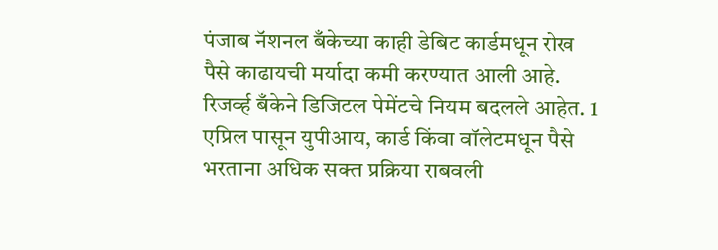पंजाब नॅशनल बँकेच्या काही डेबिट कार्डमधून रोख पैसे काढायची मर्यादा कमी करण्यात आली आहे.
रिजर्व्ह बँकेने डिजिटल पेमेंटचे नियम बदलले आहेत. 1 एप्रिल पासून युपीआय, कार्ड किंवा वॉलेटमधून पैसे भरताना अधिक सक्त प्रक्रिया राबवली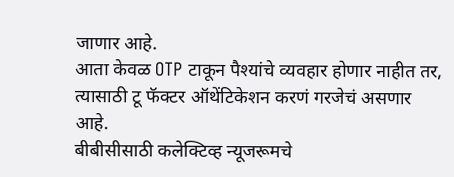जाणार आहे.
आता केवळ OTP टाकून पैश्यांचे व्यवहार होणार नाहीत तर, त्यासाठी टू फॅक्टर ऑथेंटिकेशन करणं गरजेचं असणार आहे.
बीबीसीसाठी कलेक्टिव्ह न्यूजरूमचे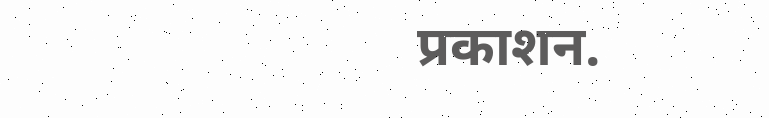प्रकाशन.